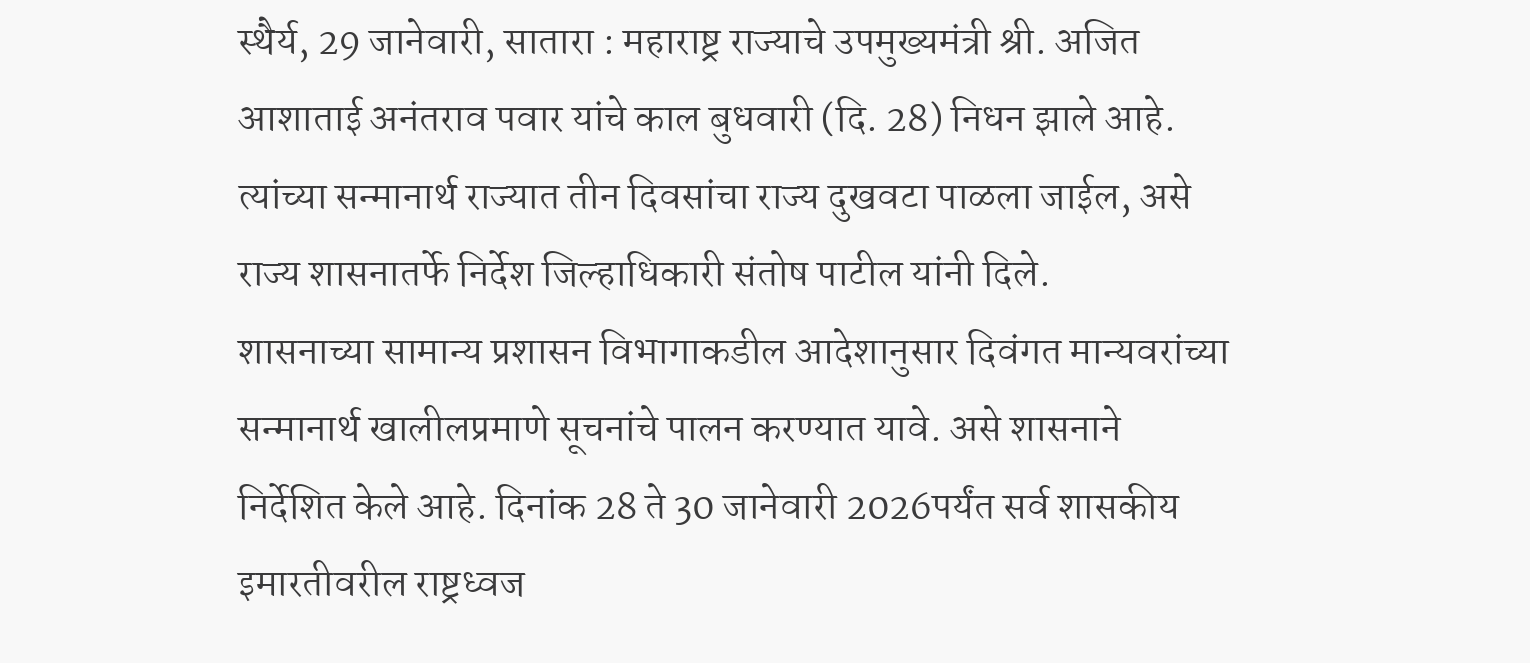स्थैर्य, 29 जानेवारी, सातारा : महाराष्ट्र राज्याचे उपमुख्यमंत्री श्री. अजित आशाताई अनंतराव पवार यांचे काल बुधवारी (दि. 28) निधन झाले आहे. त्यांच्या सन्मानार्थ राज्यात तीन दिवसांचा राज्य दुखवटा पाळला जाईल, असे राज्य शासनातर्फे निर्देश जिल्हाधिकारी संतोष पाटील यांनी दिले.
शासनाच्या सामान्य प्रशासन विभागाकडील आदेशानुसार दिवंगत मान्यवरांच्या सन्मानार्थ खालीलप्रमाणे सूचनांचे पालन करण्यात यावे. असे शासनाने निर्देशित केले आहे. दिनांक 28 ते 30 जानेवारी 2026पर्यंत सर्व शासकीय इमारतीवरील राष्ट्रध्वज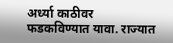अर्ध्या काठीवर फडकविण्यात यावा. राज्यात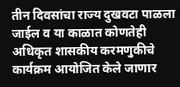तीन दिवसांचा राज्य दुखवटा पाळला जाईल व या काळात कोणतेही अधिकृत शासकीय करमणुकीचे कार्यक्रम आयोजित केले जाणार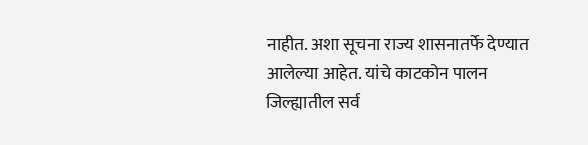नाहीत. अशा सूचना राज्य शासनातर्फे देण्यात आलेल्या आहेत. यांचे काटकोन पालन जिल्ह्यातील सर्व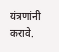यंत्रणांनी करावे.